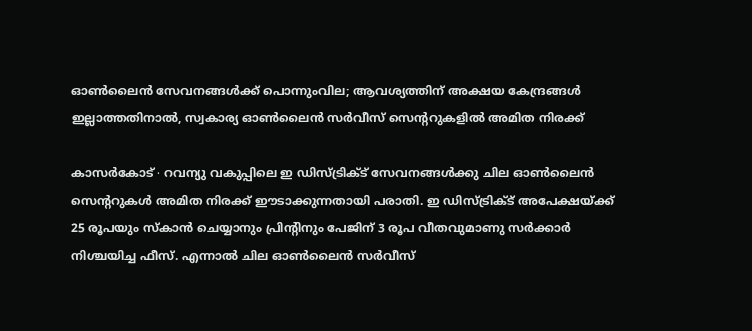ഓൺലൈൻ സേവനങ്ങൾക്ക് പൊന്നുംവില; ആവശ്യത്തിന് അക്ഷയ കേന്ദ്രങ്ങൾ ഇല്ലാത്തതിനാൽ, സ്വകാര്യ ഓൺലൈൻ സർവീസ് സെന്ററുകളിൽ അമിത നിരക്ക്

കാസർകോട് ∙ റവന്യു വകുപ്പിലെ ഇ ഡിസ്ട്രിക്ട് സേവനങ്ങൾക്കു ചില ഓൺലൈൻ സെന്ററുകൾ അമിത നിരക്ക് ഈടാക്കുന്നതായി പരാതി. ഇ ഡിസ്ട്രിക്ട് അപേക്ഷയ്ക്ക് 25 രൂപയും സ്കാൻ ചെയ്യാനും പ്രിന്റിനും പേജിന് 3 രൂപ വീതവുമാണു സർക്കാർ നിശ്ചയിച്ച ഫീസ്. എന്നാൽ ചില ഓൺലൈൻ സർവീസ്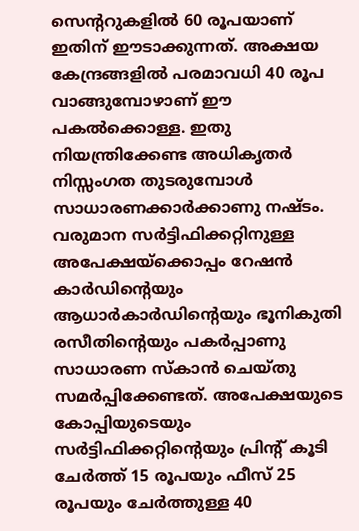സെന്ററുകളിൽ 60 രൂപയാണ് ഇതിന് ഈടാക്കുന്നത്. അക്ഷയ കേന്ദ്രങ്ങളിൽ പരമാവധി 40 രൂപ വാങ്ങുമ്പോഴാണ് ഈ പകൽക്കൊള്ള. ഇതു നിയന്ത്രിക്കേണ്ട അധികൃതർ നിസ്സംഗത തുടരുമ്പോൾ സാധാരണക്കാർക്കാണു നഷ്ടം. വരുമാന സർട്ടിഫിക്കറ്റിനുള്ള അപേക്ഷയ്ക്കൊപ്പം റേഷൻ കാർഡിന്റെയും ആധാർകാർഡിന്റെയും ഭൂനികുതി രസീതിന്റെയും പകർപ്പാണു സാധാരണ സ്കാൻ ചെയ്തു സമർപ്പിക്കേണ്ടത്. അപേക്ഷയുടെ കോപ്പിയുടെയും സർട്ടിഫിക്കറ്റിന്റെയും പ്രിന്റ് കൂടി ചേർത്ത് 15 രൂപയും ഫീസ് 25 രൂപയും ചേർത്തുള്ള 40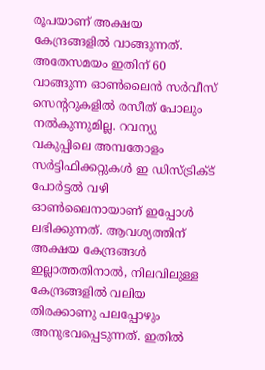രൂപയാണ് അക്ഷയ കേന്ദ്രങ്ങളിൽ വാങ്ങുന്നത്. അതേസമയം ഇതിന് 60 വാങ്ങുന്ന ഓൺലൈൻ സർവീസ് സെന്ററുകളിൽ രസീത് പോലും നൽകുന്നുമില്ല. റവന്യു വകുപ്പിലെ അമ്പതോളം സർട്ടിഫിക്കറ്റുകൾ ഇ ഡിസ്ട്രിക്ട് പോർട്ടൽ വഴി ഓൺലൈനായാണ് ഇപ്പോൾ ലഭിക്കുന്നത്. ആവശ്യത്തിന് അക്ഷയ കേന്ദ്രങ്ങൾ ഇല്ലാത്തതിനാൽ, നിലവിലുള്ള കേന്ദ്രങ്ങളിൽ വലിയ തിരക്കാണു പലപ്പോഴും അനുഭവപ്പെടുന്നത്. ഇതിൽ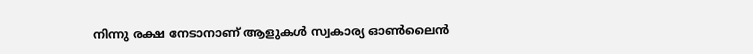നിന്നു രക്ഷ നേടാനാണ് ആളുകൾ സ്വകാര്യ ഓൺലൈൻ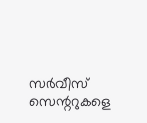സർവീസ് സെന്ററുകളെ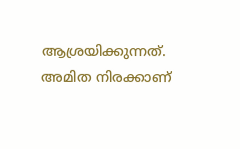ആശ്രയിക്കുന്നത്. അമിത നിരക്കാണ്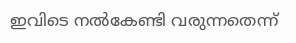ഇവിടെ നൽകേണ്ടി വരുന്നതെന്ന്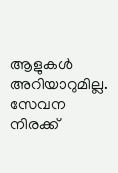ആളുകൾ അറിയാറുമില്ല. സേവന നിരക്ക്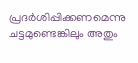പ്രദർശിപ്പിക്കണമെന്നു ചട്ടമുണ്ടെങ്കിലും അതും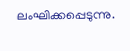ലംഘിക്കപ്പെടുന്നു.